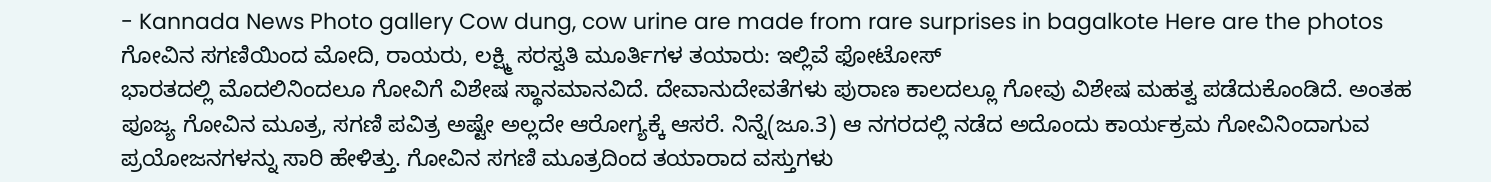- Kannada News Photo gallery Cow dung, cow urine are made from rare surprises in bagalkote Here are the photos
ಗೋವಿನ ಸಗಣಿಯಿಂದ ಮೋದಿ, ರಾಯರು, ಲಕ್ಷ್ಮಿ ಸರಸ್ವತಿ ಮೂರ್ತಿಗಳ ತಯಾರು: ಇಲ್ಲಿವೆ ಫೋಟೋಸ್
ಭಾರತದಲ್ಲಿ ಮೊದಲಿನಿಂದಲೂ ಗೋವಿಗೆ ವಿಶೇಷ ಸ್ಥಾನಮಾನವಿದೆ. ದೇವಾನುದೇವತೆಗಳು ಪುರಾಣ ಕಾಲದಲ್ಲೂ ಗೋವು ವಿಶೇಷ ಮಹತ್ವ ಪಡೆದುಕೊಂಡಿದೆ. ಅಂತಹ ಪೂಜ್ಯ ಗೋವಿನ ಮೂತ್ರ, ಸಗಣಿ ಪವಿತ್ರ ಅಷ್ಟೇ ಅಲ್ಲದೇ ಆರೋಗ್ಯಕ್ಕೆ ಆಸರೆ. ನಿನ್ನೆ(ಜೂ.3) ಆ ನಗರದಲ್ಲಿ ನಡೆದ ಅದೊಂದು ಕಾರ್ಯಕ್ರಮ ಗೋವಿನಿಂದಾಗುವ ಪ್ರಯೋಜನಗಳನ್ನು ಸಾರಿ ಹೇಳಿತ್ತು. ಗೋವಿನ ಸಗಣಿ ಮೂತ್ರದಿಂದ ತಯಾರಾದ ವಸ್ತುಗಳು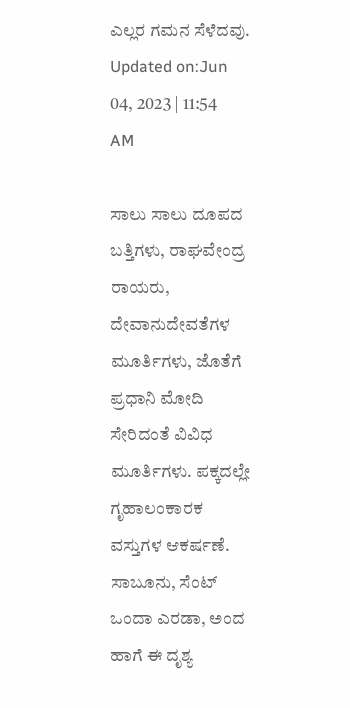ಎಲ್ಲರ ಗಮನ ಸೆಳೆದವು.
Updated on:Jun 04, 2023 | 11:54 AM

ಸಾಲು ಸಾಲು ದೂಪದ ಬತ್ತಿಗಳು, ರಾಘವೇಂದ್ರ ರಾಯರು, ದೇವಾನುದೇವತೆಗಳ ಮೂರ್ತಿಗಳು, ಜೊತೆಗೆ ಪ್ರಧಾನಿ ಮೋದಿ ಸೇರಿದಂತೆ ವಿವಿಧ ಮೂರ್ತಿಗಳು. ಪಕ್ಕದಲ್ಲೇ ಗೃಹಾಲಂಕಾರಕ ವಸ್ತುಗಳ ಆಕರ್ಷಣೆ. ಸಾಬೂನು, ಸೆಂಟ್ ಒಂದಾ ಎರಡಾ, ಅಂದ ಹಾಗೆ ಈ ದೃಶ್ಯ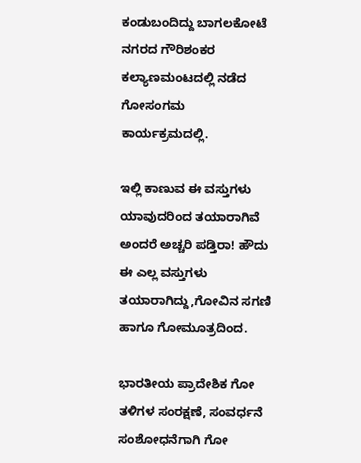ಕಂಡುಬಂದಿದ್ದು ಬಾಗಲಕೋಟೆ ನಗರದ ಗೌರಿಶಂಕರ ಕಲ್ಯಾಣಮಂಟದಲ್ಲಿ ನಡೆದ ಗೋಸಂಗಮ ಕಾರ್ಯಕ್ರಮದಲ್ಲಿ.

ಇಲ್ಲಿ ಕಾಣುವ ಈ ವಸ್ತುಗಳು ಯಾವುದರಿಂದ ತಯಾರಾಗಿವೆ ಅಂದರೆ ಅಚ್ಚರಿ ಪಡ್ತಿರಾ! ಹೌದು ಈ ಎಲ್ಲ ವಸ್ತುಗಳು ತಯಾರಾಗಿದ್ದು,ಗೋವಿನ ಸಗಣಿ ಹಾಗೂ ಗೋಮೂತ್ರದಿಂದ.

ಭಾರತೀಯ ಪ್ರಾದೇಶಿಕ ಗೋ ತಳಿಗಳ ಸಂರಕ್ಷಣೆ, ಸಂವರ್ಧನೆ ಸಂಶೋಧನೆಗಾಗಿ ಗೋ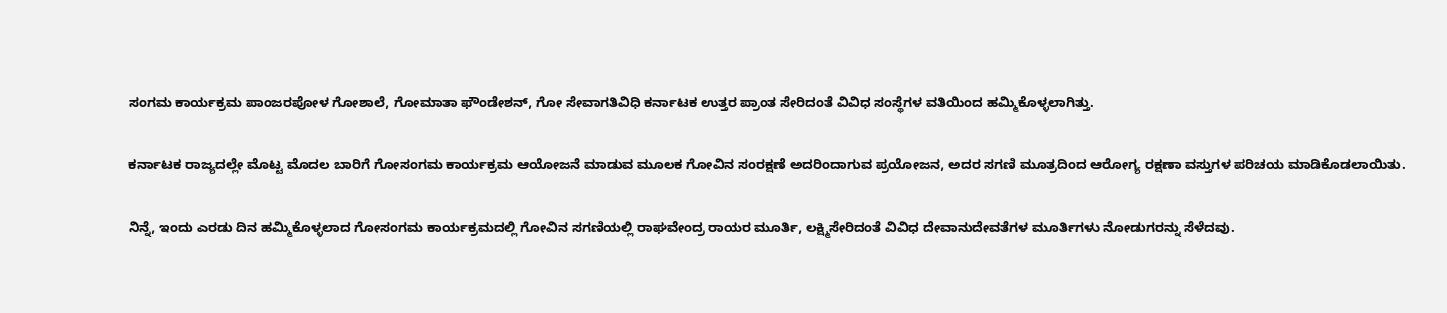ಸಂಗಮ ಕಾರ್ಯಕ್ರಮ ಪಾಂಜರಪೋಳ ಗೋಶಾಲೆ, ಗೋಮಾತಾ ಫೌಂಡೇಶನ್, ಗೋ ಸೇವಾಗತಿವಿಧಿ ಕರ್ನಾಟಕ ಉತ್ತರ ಪ್ರಾಂತ ಸೇರಿದಂತೆ ವಿವಿಧ ಸಂಸ್ಥೆಗಳ ವತಿಯಿಂದ ಹಮ್ಮಿಕೊಳ್ಳಲಾಗಿತ್ತು.

ಕರ್ನಾಟಕ ರಾಜ್ಯದಲ್ಲೇ ಮೊಟ್ಟ ಮೊದಲ ಬಾರಿಗೆ ಗೋಸಂಗಮ ಕಾರ್ಯಕ್ರಮ ಆಯೋಜನೆ ಮಾಡುವ ಮೂಲಕ ಗೋವಿನ ಸಂರಕ್ಷಣೆ ಅದರಿಂದಾಗುವ ಪ್ರಯೋಜನ, ಅದರ ಸಗಣಿ ಮೂತ್ರದಿಂದ ಆರೋಗ್ಯ ರಕ್ಷಣಾ ವಸ್ತುಗಳ ಪರಿಚಯ ಮಾಡಿಕೊಡಲಾಯಿತು.

ನಿನ್ನೆ, ಇಂದು ಎರಡು ದಿನ ಹಮ್ಮಿಕೊಳ್ಳಲಾದ ಗೋಸಂಗಮ ಕಾರ್ಯಕ್ರಮದಲ್ಲಿ ಗೋವಿನ ಸಗಣಿಯಲ್ಲಿ ರಾಘವೇಂದ್ರ ರಾಯರ ಮೂರ್ತಿ, ಲಕ್ಷ್ಮಿಸೇರಿದಂತೆ ವಿವಿಧ ದೇವಾನುದೇವತೆಗಳ ಮೂರ್ತಿಗಳು ನೋಡುಗರನ್ನು ಸೆಳೆದವು.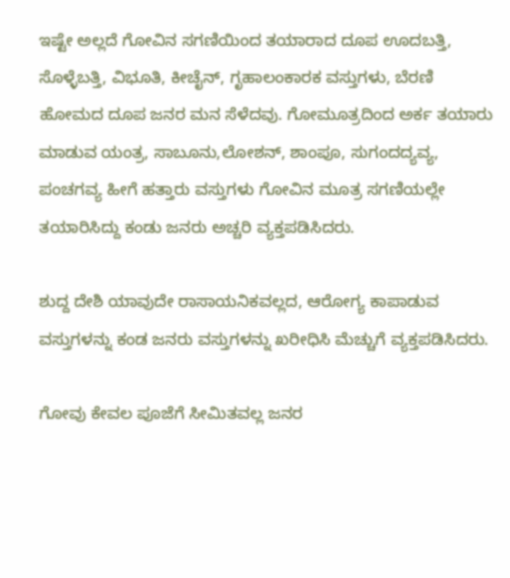ಇಷ್ಟೇ ಅಲ್ಲದೆ ಗೋವಿನ ಸಗಣಿಯಿಂದ ತಯಾರಾದ ದೂಪ ಊದಬತ್ತಿ, ಸೊಳ್ಳೆಬತ್ತಿ, ವಿಭೂತಿ, ಕೀಚೈನ್, ಗೃಹಾಲಂಕಾರಕ ವಸ್ತುಗಳು, ಬೆರಣಿ ಹೋಮದ ದೂಪ ಜನರ ಮನ ಸೆಳೆದವು. ಗೋಮೂತ್ರದಿಂದ ಅರ್ಕ ತಯಾರು ಮಾಡುವ ಯಂತ್ರ, ಸಾಬೂನು,ಲೋಶನ್, ಶಾಂಪೂ, ಸುಗಂದದ್ಯವ್ಯ, ಪಂಚಗವ್ಯ ಹೀಗೆ ಹತ್ತಾರು ವಸ್ತುಗಳು ಗೋವಿನ ಮೂತ್ರ ಸಗಣಿಯಲ್ಲೇ ತಯಾರಿಸಿದ್ದು ಕಂಡು ಜನರು ಅಚ್ಚರಿ ವ್ಯಕ್ತಪಡಿಸಿದರು.

ಶುದ್ದ ದೇಶಿ ಯಾವುದೇ ರಾಸಾಯನಿಕವಲ್ಲದ, ಆರೋಗ್ಯ ಕಾಪಾಡುವ ವಸ್ತುಗಳನ್ನು ಕಂಡ ಜನರು ವಸ್ತುಗಳನ್ನು ಖರೀಧಿಸಿ ಮೆಚ್ಚುಗೆ ವ್ಯಕ್ತಪಡಿಸಿದರು.

ಗೋವು ಕೇವಲ ಪೂಜೆಗೆ ಸೀಮಿತವಲ್ಲ ಜನರ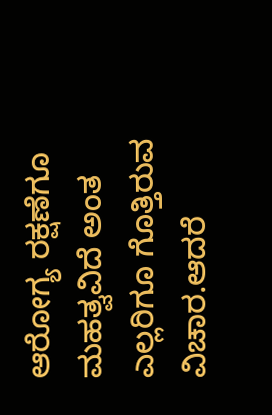ಆರೋಗ್ಯ ರಕ್ಷಣೆಗೂ ಮಹತ್ವವಿದೆ ಅಂತ ಎಲ್ಲರಿಗೂ ಗೊತ್ತಿರುವ ವಿಚಾರ.ಆದರೆ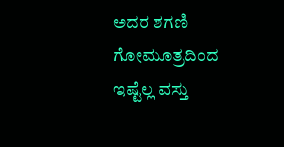ಅದರ ಶಗಣಿ ಗೋಮೂತ್ರದಿಂದ ಇಷ್ಟೆಲ್ಲ ವಸ್ತು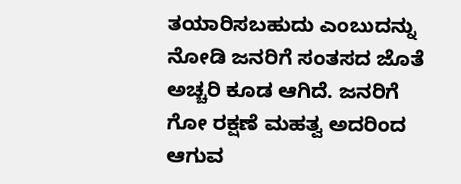ತಯಾರಿಸಬಹುದು ಎಂಬುದನ್ನು ನೋಡಿ ಜನರಿಗೆ ಸಂತಸದ ಜೊತೆ ಅಚ್ಚರಿ ಕೂಡ ಆಗಿದೆ. ಜನರಿಗೆ ಗೋ ರಕ್ಷಣೆ ಮಹತ್ವ ಅದರಿಂದ ಆಗುವ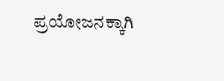ಪ್ರಯೋಜನಕ್ಕಾಗಿ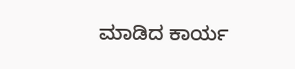ಮಾಡಿದ ಕಾರ್ಯ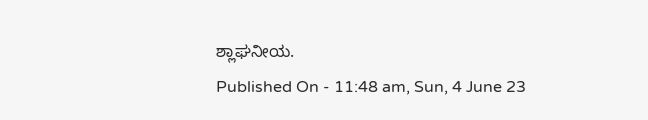ಶ್ಲಾಘನೀಯ.
Published On - 11:48 am, Sun, 4 June 23